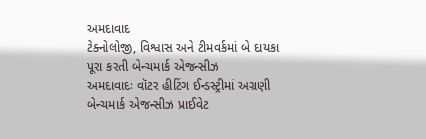અમદાવાદ
ટેક્નોલોજી, વિશ્વાસ અને ટીમવર્કમાં બે દાયકા પૂરા કરતી બેન્ચમાર્ક એજન્સીઝ
અમદાવાદઃ વૉટર હીટિંગ ઈન્ડસ્ટ્રીમાં અગ્રણી બેન્ચમાર્ક એજન્સીઝ પ્રાઈવેટ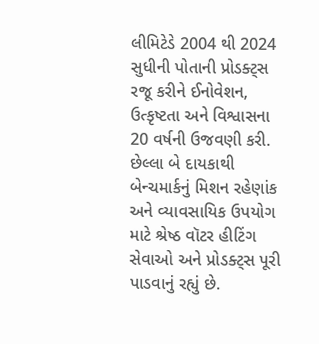લીમિટેડે 2004 થી 2024 સુધીની પોતાની પ્રોડક્ટ્સ રજૂ કરીને ઈનોવેશન, ઉત્કૃષ્ટતા અને વિશ્વાસના 20 વર્ષની ઉજવણી કરી. છેલ્લા બે દાયકાથી બેન્ચમાર્કનું મિશન રહેણાંક અને વ્યાવસાયિક ઉપયોગ માટે શ્રેષ્ઠ વૉટર હીટિંગ સેવાઓ અને પ્રોડક્ટ્સ પૂરી પાડવાનું રહ્યું છે.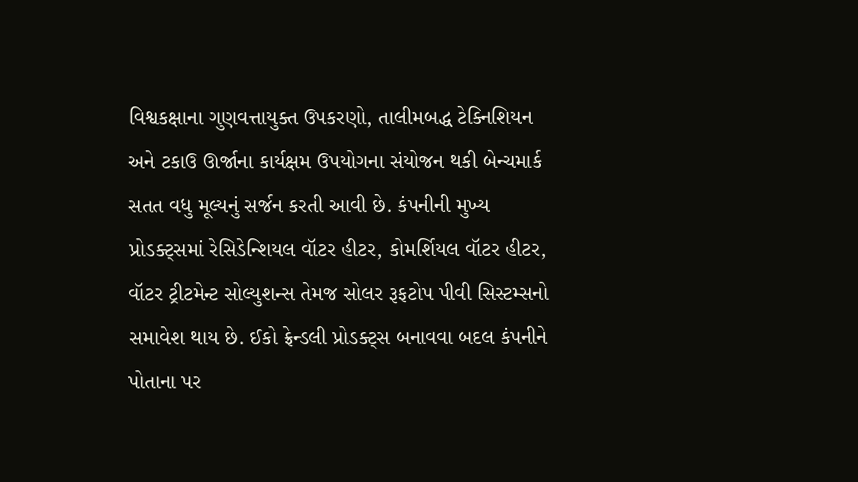વિશ્વકક્ષાના ગુણવત્તાયુક્ત ઉપકરણો, તાલીમબદ્ધ ટેક્નિશિયન અને ટકાઉ ઊર્જાના કાર્યક્ષમ ઉપયોગના સંયોજન થકી બેન્ચમાર્ક સતત વધુ મૂલ્યનું સર્જન કરતી આવી છે. કંપનીની મુખ્ય પ્રોડક્ટ્સમાં રેસિડેન્શિયલ વૉટર હીટર, કોમર્શિયલ વૉટર હીટર, વૉટર ટ્રીટમેન્ટ સોલ્યુશન્સ તેમજ સોલર રૂફટોપ પીવી સિસ્ટમ્સનો સમાવેશ થાય છે. ઈકો ફ્રેન્ડલી પ્રોડક્ટ્સ બનાવવા બદલ કંપનીને પોતાના પર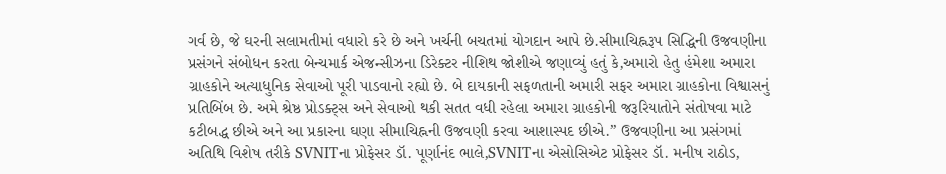ગર્વ છે, જે ઘરની સલામતીમાં વધારો કરે છે અને ખર્ચની બચતમાં યોગદાન આપે છે.સીમાચિહ્નરૂપ સિદ્ધિની ઉજવણીના પ્રસંગને સંબોધન કરતા બેન્ચમાર્ક એજન્સીઝના ડિરેક્ટર નીશિથ જોશીએ જણાવ્યું હતું કે,અમારો હેતુ હંમેશા અમારા ગ્રાહકોને અત્યાધુનિક સેવાઓ પૂરી પાડવાનો રહ્યો છે. બે દાયકાની સફળતાની અમારી સફર અમારા ગ્રાહકોના વિશ્વાસનું પ્રતિબિંબ છે. અમે શ્રેષ્ઠ પ્રોડક્ટ્સ અને સેવાઓ થકી સતત વધી રહેલા અમારા ગ્રાહકોની જરૂરિયાતોને સંતોષવા માટે કટીબદ્ધ છીએ અને આ પ્રકારના ઘણા સીમાચિહ્નની ઉજવણી કરવા આશાસ્પદ છીએ.” ઉજવણીના આ પ્રસંગમાં અતિથિ વિશેષ તરીકે SVNITના પ્રોફેસર ડૉ. પૂર્ણાનંદ ભાલે,SVNITના એસોસિએટ પ્રોફેસર ડૉ. મનીષ રાઠોડ,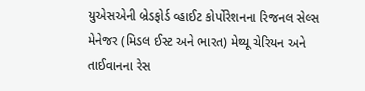યુએસએની બ્રેડફોર્ડ વ્હાઈટ કોર્પોરેશનના રિજનલ સેલ્સ મેનેજર (મિડલ ઈસ્ટ અને ભારત) મેથ્યૂ ચેરિયન અને તાઈવાનના રેસ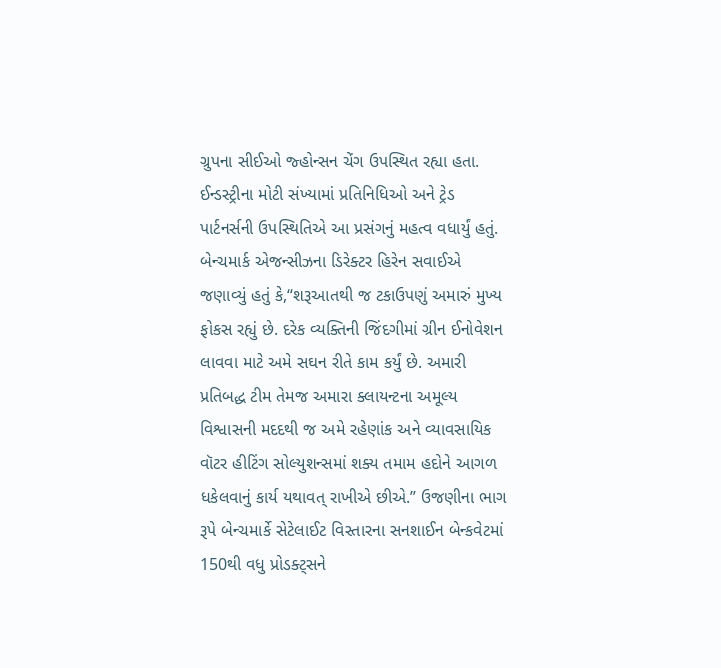ગ્રુપના સીઈઓ જ્હોન્સન ચેંગ ઉપસ્થિત રહ્યા હતા. ઈન્ડસ્ટ્રીના મોટી સંખ્યામાં પ્રતિનિધિઓ અને ટ્રેડ પાર્ટનર્સની ઉપસ્થિતિએ આ પ્રસંગનું મહત્વ વધાર્યું હતું. બેન્ચમાર્ક એજન્સીઝના ડિરેક્ટર હિરેન સવાઈએ જણાવ્યું હતું કે,“શરૂઆતથી જ ટકાઉપણું અમારું મુખ્ય ફોકસ રહ્યું છે. દરેક વ્યક્તિની જિંદગીમાં ગ્રીન ઈનોવેશન લાવવા માટે અમે સઘન રીતે કામ કર્યું છે. અમારી પ્રતિબદ્ધ ટીમ તેમજ અમારા ક્લાયન્ટના અમૂલ્ય વિશ્વાસની મદદથી જ અમે રહેણાંક અને વ્યાવસાયિક વૉટર હીટિંગ સોલ્યુશન્સમાં શક્ય તમામ હદોને આગળ ધકેલવાનું કાર્ય યથાવત્ રાખીએ છીએ.” ઉજણીના ભાગ રૂપે બેન્ચમાર્કે સેટેલાઈટ વિસ્તારના સનશાઈન બેન્કવેટમાં 150થી વધુ પ્રોડક્ટ્સને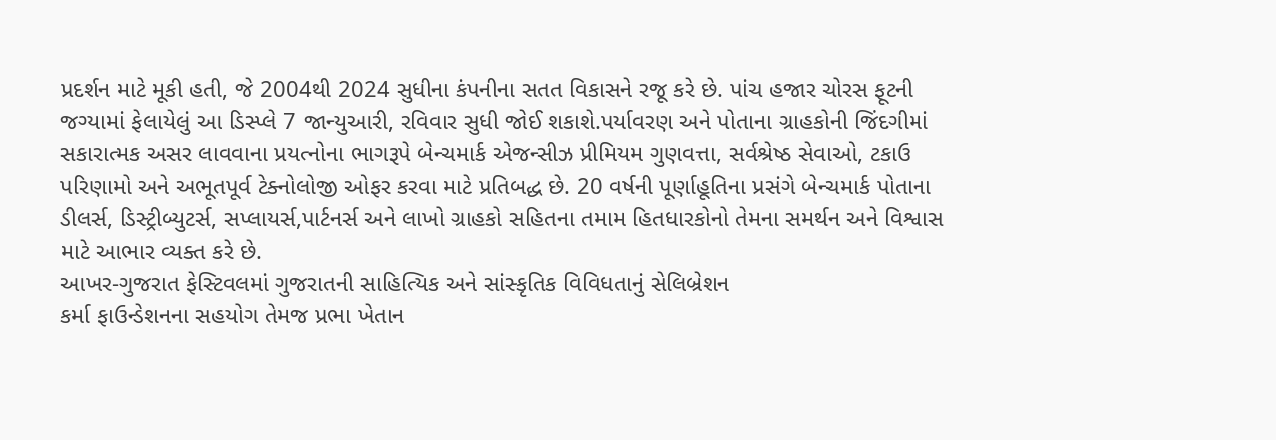પ્રદર્શન માટે મૂકી હતી, જે 2004થી 2024 સુધીના કંપનીના સતત વિકાસને રજૂ કરે છે. પાંચ હજાર ચોરસ ફૂટની જગ્યામાં ફેલાયેલું આ ડિસ્પ્લે 7 જાન્યુઆરી, રવિવાર સુધી જોઈ શકાશે.પર્યાવરણ અને પોતાના ગ્રાહકોની જિંદગીમાં સકારાત્મક અસર લાવવાના પ્રયત્નોના ભાગરૂપે બેન્ચમાર્ક એજન્સીઝ પ્રીમિયમ ગુણવત્તા, સર્વશ્રેષ્ઠ સેવાઓ, ટકાઉ પરિણામો અને અભૂતપૂર્વ ટેક્નોલોજી ઓફર કરવા માટે પ્રતિબદ્ધ છે. 20 વર્ષની પૂર્ણાહૂતિના પ્રસંગે બેન્ચમાર્ક પોતાના ડીલર્સ, ડિસ્ટ્રીબ્યુટર્સ, સપ્લાયર્સ,પાર્ટનર્સ અને લાખો ગ્રાહકો સહિતના તમામ હિતધારકોનો તેમના સમર્થન અને વિશ્વાસ માટે આભાર વ્યક્ત કરે છે.
આખર-ગુજરાત ફેસ્ટિવલમાં ગુજરાતની સાહિત્યિક અને સાંસ્કૃતિક વિવિધતાનું સેલિબ્રેશન
કર્મા ફાઉન્ડેશનના સહયોગ તેમજ પ્રભા ખેતાન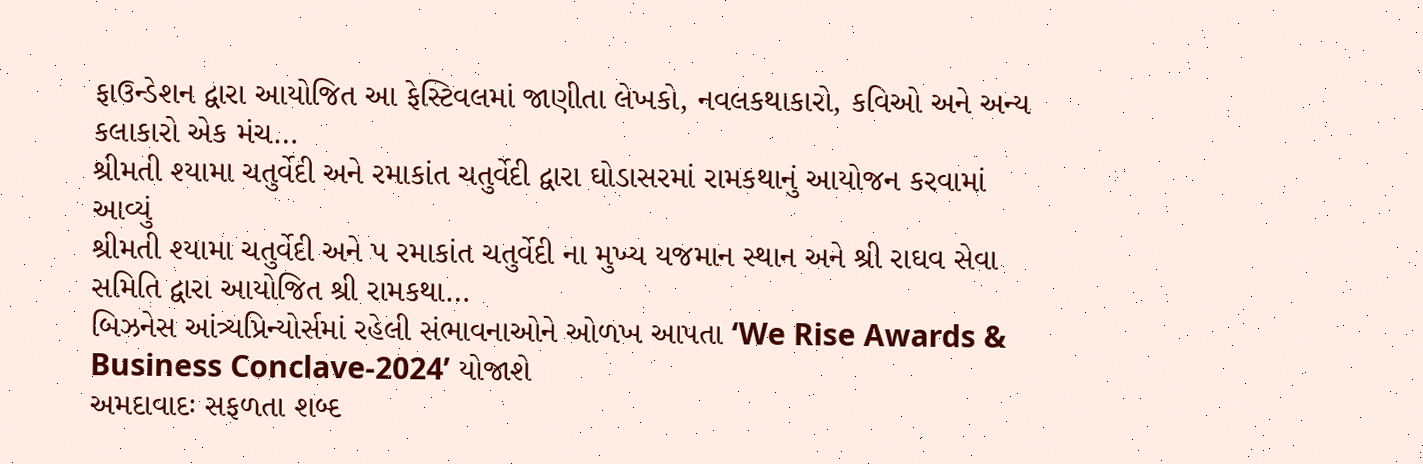ફાઉન્ડેશન દ્વારા આયોજિત આ ફેસ્ટિવલમાં જાણીતા લેખકો, નવલકથાકારો, કવિઓ અને અન્ય કલાકારો એક મંચ…
શ્રીમતી શ્યામા ચતુર્વેદી અને રમાકાંત ચતુર્વેદી દ્વારા ઘોડાસરમાં રામકથાનું આયોજન કરવામાં આવ્યું
શ્રીમતી શ્યામા ચતુર્વેદી અને પ રમાકાંત ચતુર્વેદી ના મુખ્ય યજમાન સ્થાન અને શ્રી રાઘવ સેવા સમિતિ દ્વારા આયોજિત શ્રી રામકથા…
બિઝનેસ આંત્ર્યપ્રિન્યોર્સમાં રહેલી સંભાવનાઓને ઓળખ આપતા ‘We Rise Awards & Business Conclave-2024’ યોજાશે
અમદાવાદઃ સફળતા શબ્દ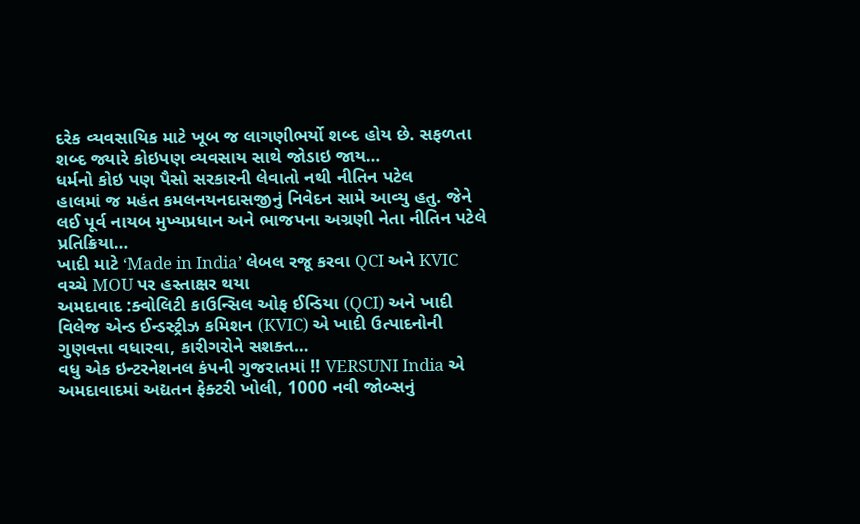દરેક વ્યવસાયિક માટે ખૂબ જ લાગણીભર્યો શબ્દ હોય છે. સફળતા શબ્દ જ્યારે કોઇપણ વ્યવસાય સાથે જોડાઇ જાય…
ધર્મનો કોઇ પણ પૈસો સરકારની લેવાતો નથી નીતિન પટેલ
હાલમાં જ મહંત કમલનયનદાસજીનું નિવેદન સામે આવ્યુ હતુ. જેને લઈ પૂર્વ નાયબ મુખ્યપ્રધાન અને ભાજપના અગ્રણી નેતા નીતિન પટેલે પ્રતિક્રિયા…
ખાદી માટે ‘Made in India’ લેબલ રજૂ કરવા QCI અને KVIC વચ્ચે MOU પર હસ્તાક્ષર થયા
અમદાવાદ :ક્વોલિટી કાઉન્સિલ ઓફ ઈન્ડિયા (QCI) અને ખાદી વિલેજ એન્ડ ઈન્ડસ્ટ્રીઝ કમિશન (KVIC) એ ખાદી ઉત્પાદનોની ગુણવત્તા વધારવા, કારીગરોને સશક્ત…
વધુ એક ઇન્ટરનેશનલ કંપની ગુજરાતમાં !! VERSUNI India એ અમદાવાદમાં અદ્યતન ફેક્ટરી ખોલી, 1000 નવી જોબ્સનું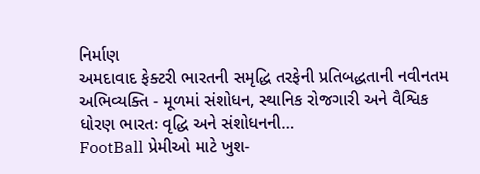નિર્માણ
અમદાવાદ ફેક્ટરી ભારતની સમૃદ્ધિ તરફેની પ્રતિબદ્ધતાની નવીનતમ અભિવ્યક્તિ - મૂળમાં સંશોધન, સ્થાનિક રોજગારી અને વૈશ્વિક ધોરણ ભારતઃ વૃદ્ધિ અને સંશોધનની…
FootBall પ્રેમીઓ માટે ખુશ-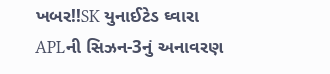ખબર!!SK યુનાઈટેડ ઘ્વારા APLની સિઝન-3નું અનાવરણ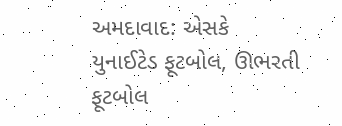અમદાવાદ: એસકે યુનાઈટેડ ફૂટબોલ, ઊભરતી ફૂટબોલ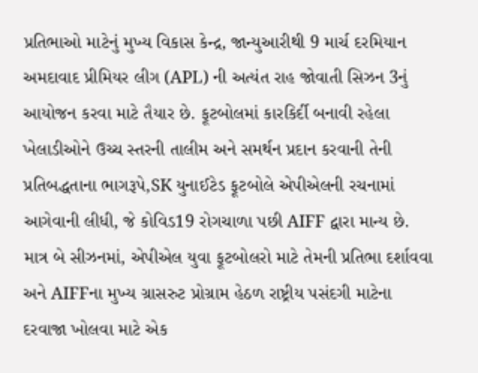પ્રતિભાઓ માટેનું મુખ્ય વિકાસ કેન્દ્ર, જાન્યુઆરીથી 9 માર્ચ દરમિયાન અમદાવાદ પ્રીમિયર લીગ (APL) ની અત્યંત રાહ જોવાતી સિઝન 3નું આયોજન કરવા માટે તૈયાર છે. ફૂટબોલમાં કારકિર્દી બનાવી રહેલા ખેલાડીઓને ઉચ્ચ સ્તરની તાલીમ અને સમર્થન પ્રદાન કરવાની તેની પ્રતિબદ્ધતાના ભાગરૂપે,SK યુનાઈટેડ ફૂટબોલે એપીએલની રચનામાં આગેવાની લીધી, જે કોવિડ19 રોગચાળા પછી AIFF દ્વારા માન્ય છે. માત્ર બે સીઝનમાં, એપીએલ યુવા ફૂટબોલરો માટે તેમની પ્રતિભા દર્શાવવા અને AIFFના મુખ્ય ગ્રાસરુટ પ્રોગ્રામ હેઠળ રાષ્ટ્રીય પસંદગી માટેના દરવાજા ખોલવા માટે એક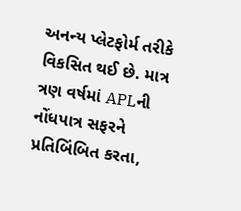અનન્ય પ્લેટફોર્મ તરીકે વિકસિત થઈ છે. માત્ર ત્રણ વર્ષમાં APLની નોંધપાત્ર સફરને પ્રતિબિંબિત કરતા,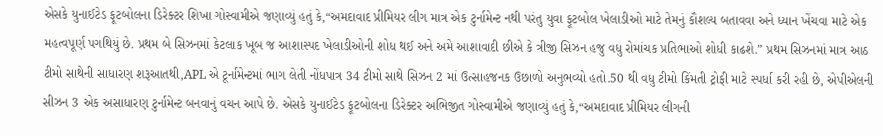એસકે યુનાઈટેડ ફૂટબોલના ડિરેક્ટર શિખા ગોસ્વામીએ જણાવ્યું હતું કે,“અમદાવાદ પ્રીમિયર લીગ માત્ર એક ટુર્નામેન્ટ નથી પરંતુ યુવા ફૂટબોલ ખેલાડીઓ માટે તેમનું કૌશલ્ય બતાવવા અને ધ્યાન ખેંચવા માટે એક મહત્વપૂર્ણ પગથિયું છે. પ્રથમ બે સિઝનમાં કેટલાક ખૂબ જ આશાસ્પદ ખેલાડીઓની શોધ થઈ અને અમે આશાવાદી છીએ કે ત્રીજી સિઝન હજુ વધુ રોમાંચક પ્રતિભાઓ શોધી કાઢશે.” પ્રથમ સિઝનમાં માત્ર આઠ ટીમો સાથેની સાધારણ શરૂઆતથી,APL એ ટૂર્નામેન્ટમાં ભાગ લેતી નોંધપાત્ર 34 ટીમો સાથે સિઝન 2 માં ઉત્સાહજનક ઉછાળો અનુભવ્યો હતો.50 થી વધુ ટીમો કિંમતી ટ્રોફી માટે સ્પર્ધા કરી રહી છે, એપીએલની સીઝન 3 એક અસાધારણ ટુર્નામેન્ટ બનવાનું વચન આપે છે. એસકે યુનાઈટેડ ફૂટબોલના ડિરેક્ટર અભિજીત ગોસ્વામીએ જણાવ્યું હતું કે,“અમદાવાદ પ્રીમિયર લીગની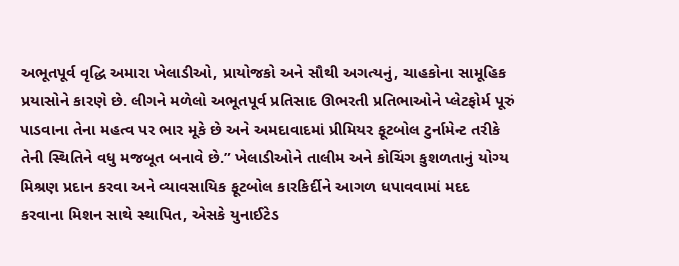અભૂતપૂર્વ વૃદ્ધિ અમારા ખેલાડીઓ, પ્રાયોજકો અને સૌથી અગત્યનું, ચાહકોના સામૂહિક પ્રયાસોને કારણે છે. લીગને મળેલો અભૂતપૂર્વ પ્રતિસાદ ઊભરતી પ્રતિભાઓને પ્લેટફોર્મ પૂરું પાડવાના તેના મહત્વ પર ભાર મૂકે છે અને અમદાવાદમાં પ્રીમિયર ફૂટબોલ ટુર્નામેન્ટ તરીકે તેની સ્થિતિને વધુ મજબૂત બનાવે છે.” ખેલાડીઓને તાલીમ અને કોચિંગ કુશળતાનું યોગ્ય મિશ્રણ પ્રદાન કરવા અને વ્યાવસાયિક ફૂટબોલ કારકિર્દીને આગળ ધપાવવામાં મદદ કરવાના મિશન સાથે સ્થાપિત, એસકે યુનાઈટેડ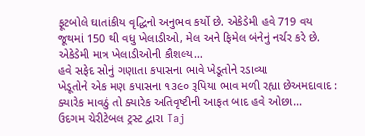ફૂટબોલે ઘાતાંકીય વૃદ્ધિનો અનુભવ કર્યો છે. એકેડેમી હવે 719 વય જૂથમાં 150 થી વધુ ખેલાડીઓ, મેલ અને ફિમેલ બંનેનું નર્ચર કરે છે. એકેડેમી માત્ર ખેલાડીઓની કૌશલ્ય…
હવે સફેદ સોનું ગણાતા કપાસના ભાવે ખેડૂતોને રડાવ્યા
ખેડૂતોને એક મણ કપાસના ૧૩૯૦ રૂપિયા ભાવ મળી રહ્યા છેઅમદાવાદ : ક્યારેક માવઠું તો ક્યારેક અતિવૃષ્ટીની આફત બાદ હવે ઓછા…
ઉદગમ ચેરીટેબલ ટ્રસ્ટ દ્વારા Taj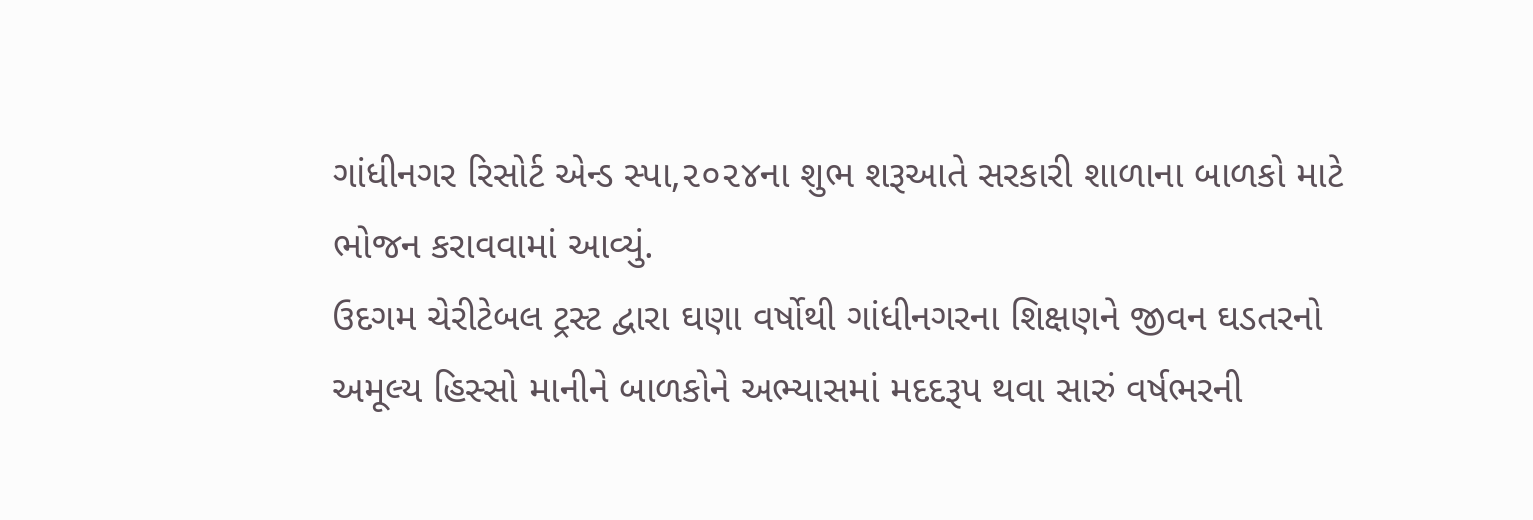ગાંધીનગર રિસોર્ટ એન્ડ સ્પા,૨૦૨૪ના શુભ શરૂઆતે સરકારી શાળાના બાળકો માટે ભોજન કરાવવામાં આવ્યું.
ઉદગમ ચેરીટેબલ ટ્રસ્ટ દ્વારા ઘણા વર્ષોથી ગાંધીનગરના શિક્ષણને જીવન ઘડતરનો અમૂલ્ય હિસ્સો માનીને બાળકોને અભ્યાસમાં મદદરૂપ થવા સારું વર્ષભરની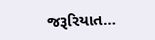જરૂરિયાત…